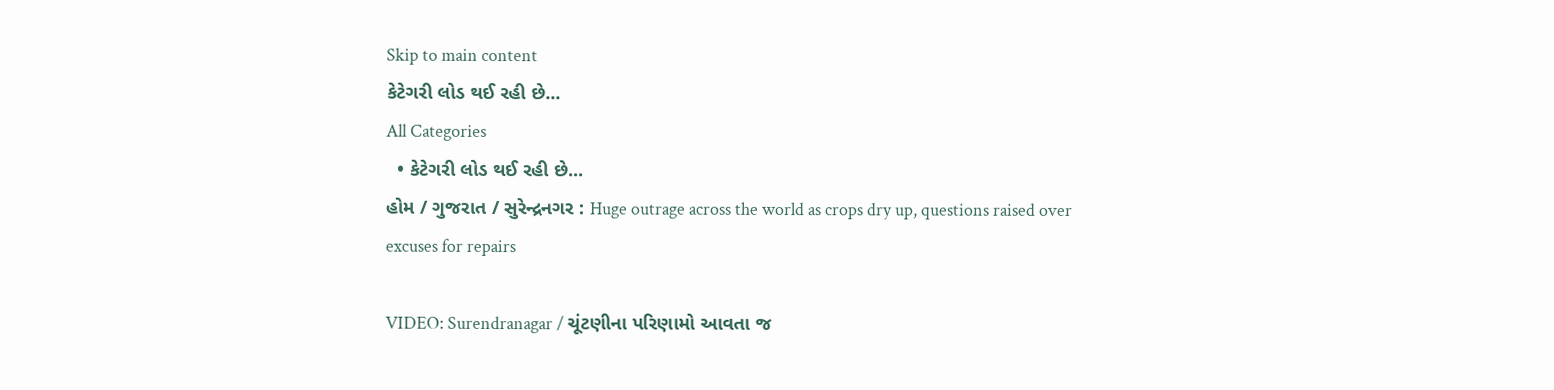Skip to main content
કેટેગરી લોડ થઈ રહી છે...
All Categories
  • કેટેગરી લોડ થઈ રહી છે...
હોમ / ગુજરાત / સુરેન્દ્રનગર : Huge outrage across the world as crops dry up, questions raised over excuses for repairs

VIDEO: Surendranagar / ચૂંટણીના પરિણામો આવતા જ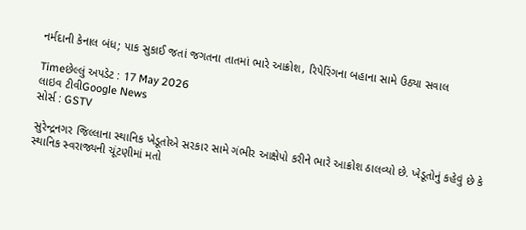નર્મદાની કેનાલ બંધ; પાક સુકાઈ જતાં જગતના તાતમાં ભારે આક્રોશ, રિપેરિંગના બહાના સામે ઉઠ્યા સવાલ

Timeછેલ્લું અપડેટ : 17 May 2026
લાઇવ ટીવીGoogle News
સોર્સ : GSTV

સુરેન્દ્રનગર જિલ્લાના સ્થાનિક ખેડૂતોએ સરકાર સામે ગંભીર આક્ષેપો કરીને ભારે આક્રોશ ઠાલવ્યો છે. ખેડૂતોનું કહેવું છે કે સ્થાનિક સ્વરાજ્યની ચૂંટણીમાં મતો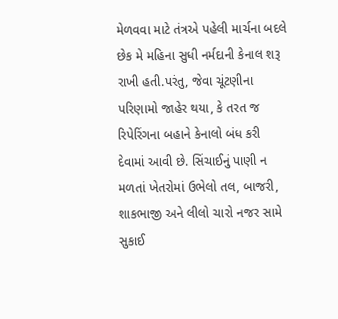મેળવવા માટે તંત્રએ પહેલી માર્ચના બદલે છેક મે મહિના સુધી નર્મદાની કેનાલ શરૂ રાખી હતી.પરંતુ, જેવા ચૂંટણીના પરિણામો જાહેર થયા, કે તરત જ રિપેરિંગના બહાને કેનાલો બંધ કરી દેવામાં આવી છે. સિંચાઈનું પાણી ન મળતાં ખેતરોમાં ઉભેલો તલ, બાજરી, શાકભાજી અને લીલો ચારો નજર સામે સુકાઈ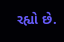રહ્યો છે.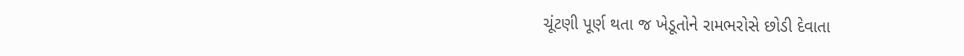ચૂંટણી પૂર્ણ થતા જ ખેડૂતોને રામભરોસે છોડી દેવાતા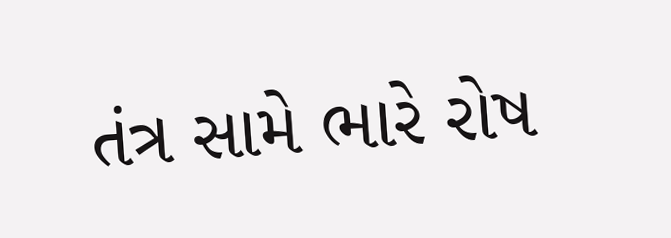તંત્ર સામે ભારે રોષ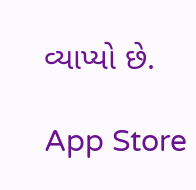વ્યાપ્યો છે.

App Store